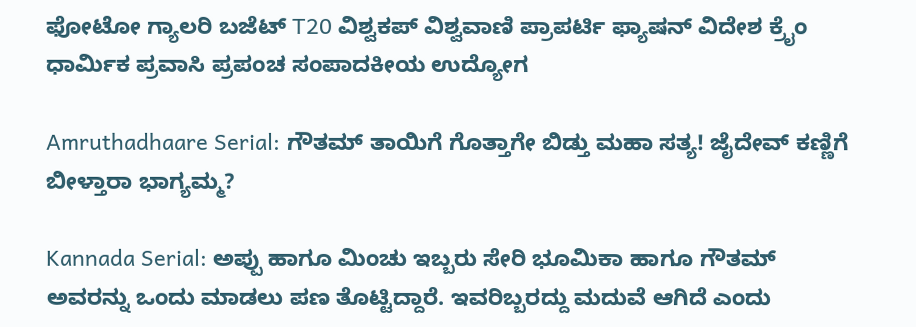ಫೋಟೋ ಗ್ಯಾಲರಿ ಬಜೆಟ್ T20 ವಿಶ್ವಕಪ್ ವಿಶ್ವವಾಣಿ ಪ್ರಾಪರ್ಟಿ ಫ್ಯಾಷನ್ ವಿದೇಶ ಕ್ರೈಂ ಧಾರ್ಮಿಕ ಪ್ರವಾಸಿ ಪ್ರಪಂಚ ಸಂಪಾದಕೀಯ ಉದ್ಯೋಗ

Amruthadhaare Serial: ಗೌತಮ್‌ ತಾಯಿಗೆ ಗೊತ್ತಾಗೇ ಬಿಡ್ತು ಮಹಾ ಸತ್ಯ! ಜೈದೇವ್‌ ಕಣ್ಣಿಗೆ ಬೀಳ್ತಾರಾ ಭಾಗ್ಯಮ್ಮ?

Kannada Serial: ಅಪ್ಪು ಹಾಗೂ ಮಿಂಚು ಇಬ್ಬರು ಸೇರಿ ಭೂಮಿಕಾ ಹಾಗೂ ಗೌತಮ್‌ ಅವರನ್ನು ಒಂದು ಮಾಡಲು ಪಣ ತೊಟ್ಟಿದ್ದಾರೆ. ಇವರಿಬ್ಬರದ್ದು ಮದುವೆ ಆಗಿದೆ ಎಂದು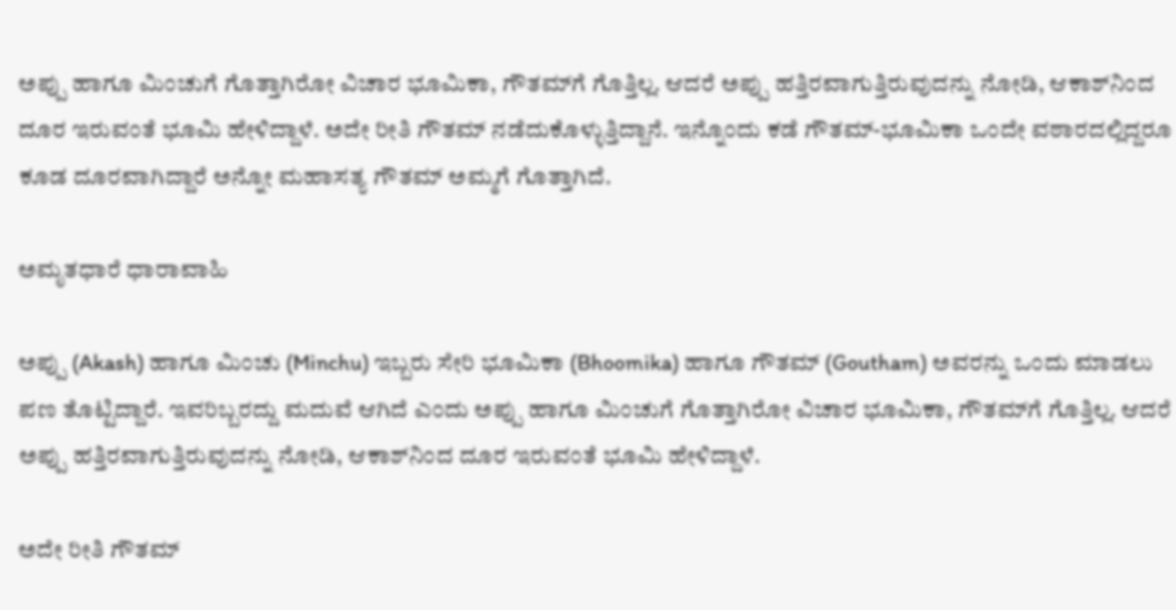ಅಪ್ಪು ಹಾಗೂ ಮಿಂಚುಗೆ ಗೊತ್ತಾಗಿರೋ ವಿಚಾರ ಭೂಮಿಕಾ, ಗೌತಮ್‌ಗೆ ಗೊತ್ತಿಲ್ಲ. ಆದರೆ ಅಪ್ಪು ಹತ್ತಿರವಾಗುತ್ತಿರುವುದನ್ನು ನೋಡಿ, ಆಕಾಶ್‌ನಿಂದ ದೂರ ಇರುವಂತೆ ಭೂಮಿ ಹೇಳಿದ್ದಾಳೆ. ಅದೇ ರೀತಿ ಗೌತಮ್‌ ನಡೆದುಕೊಳ್ಳುತ್ತಿದ್ದಾನೆ. ಇನ್ನೊಂದು ಕಡೆ ಗೌತಮ್-ಭೂಮಿಕಾ ಒಂದೇ ವಠಾರದಲ್ಲಿದ್ದರೂ ಕೂಡ ದೂರವಾಗಿದ್ದಾರೆ ಅನ್ನೋ ಮಹಾಸತ್ಯ ಗೌತಮ್‌ ಅಮ್ಮಗೆ ಗೊತ್ತಾಗಿದೆ.

ಅಮೃತಧಾರೆ ಧಾರಾವಾಹಿ

ಅಪ್ಪು (Akash) ಹಾಗೂ ಮಿಂಚು (Minchu) ಇಬ್ಬರು ಸೇರಿ ಭೂಮಿಕಾ (Bhoomika) ಹಾಗೂ ಗೌತಮ್‌ (Goutham) ಅವರನ್ನು ಒಂದು ಮಾಡಲು ಪಣ ತೊಟ್ಟಿದ್ದಾರೆ. ಇವರಿಬ್ಬರದ್ದು ಮದುವೆ ಆಗಿದೆ ಎಂದು ಅಪ್ಪು ಹಾಗೂ ಮಿಂಚುಗೆ ಗೊತ್ತಾಗಿರೋ ವಿಚಾರ ಭೂಮಿಕಾ, ಗೌತಮ್‌ಗೆ ಗೊತ್ತಿಲ್ಲ. ಆದರೆ ಅಪ್ಪು ಹತ್ತಿರವಾಗುತ್ತಿರುವುದನ್ನು ನೋಡಿ, ಆಕಾಶ್‌ನಿಂದ ದೂರ ಇರುವಂತೆ ಭೂಮಿ ಹೇಳಿದ್ದಾಳೆ.

ಅದೇ ರೀತಿ ಗೌತಮ್‌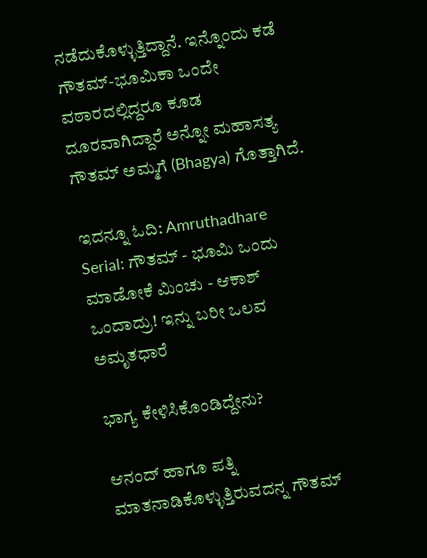ನಡೆದುಕೊಳ್ಳುತ್ತಿದ್ದಾನೆ. ಇನ್ನೊಂದು ಕಡೆ ಗೌತಮ್-ಭೂಮಿಕಾ ಒಂದೇ ವಠಾರದಲ್ಲಿದ್ದರೂ ಕೂಡ ದೂರವಾಗಿದ್ದಾರೆ ಅನ್ನೋ ಮಹಾಸತ್ಯ ಗೌತಮ್‌ ಅಮ್ಮಗೆ (Bhagya) ಗೊತ್ತಾಗಿದೆ.

ಇದನ್ನೂ ಓದಿ: Amruthadhare Serial: ಗೌತಮ್ - ಭೂಮಿ ಒಂದು ಮಾಡೋಕೆ ಮಿಂಚು - ಆಕಾಶ್ ಒಂದಾದ್ರು! ಇನ್ನು ಬರೀ ಒಲವ ಅಮೃತಧಾರೆ

ಭಾಗ್ಯ ಕೇಳಿಸಿಕೊಂಡಿದ್ದೇನು?

ಆನಂದ್‌ ಹಾಗೂ ಪತ್ನಿ ಮಾತನಾಡಿಕೊಳ್ಳುತ್ತಿರುವದನ್ನ ಗೌತಮ್‌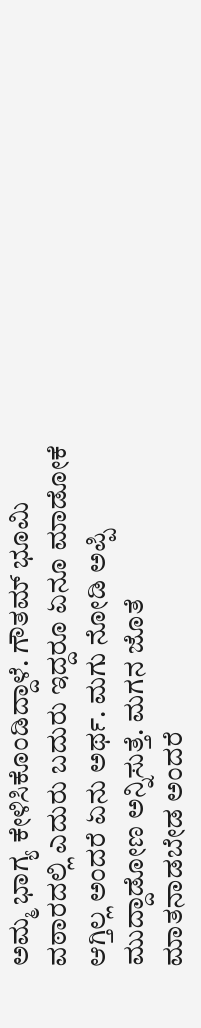ಅಮ್ಮ ಭಾಗ್ಯ ಕೇಳಿಸಿಕೊಂಡಿದ್ದಾಳೆ. ಗೌತಮ್‌ ಭೂಮಿ ವಠಾರದಲ್ಲಿ ಎದುರು ಬದುರು ಇದ್ದರೂ ಏನೂ ಮಾಡೋಕೆ ಆಗ್ತಿಲ್ಲ ಅಂದರೆ ಏನು ಅರ್ಥ. ಮಗು ನೋಡಿ ಅಪ್ಪಿ ಮುದ್ದಾಡೋಣ ಅನ್ನಿಸುತ್ತೆ. ಮಗನ ಜೊತೆ ಮಾತನಾಡಬೇಡ ಅಂದರೆ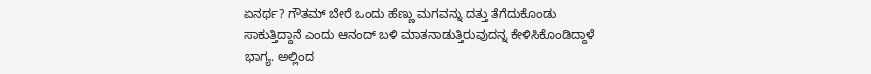ಏನರ್ಥ? ಗೌತಮ್‌ ಬೇರೆ ಒಂದು ಹೆಣ್ಣು ಮಗವನ್ನು ದತ್ತು ತೆಗೆದುಕೊಂಡು ಸಾಕುತ್ತಿದ್ದಾನೆ ಎಂದು ಆನಂದ್‌ ಬಳಿ ಮಾತನಾಡುತ್ತಿರುವುದನ್ನ ಕೇಳಿಸಿಕೊಂಡಿದ್ದಾಳೆ ಭಾಗ್ಯ. ಅಲ್ಲಿಂದ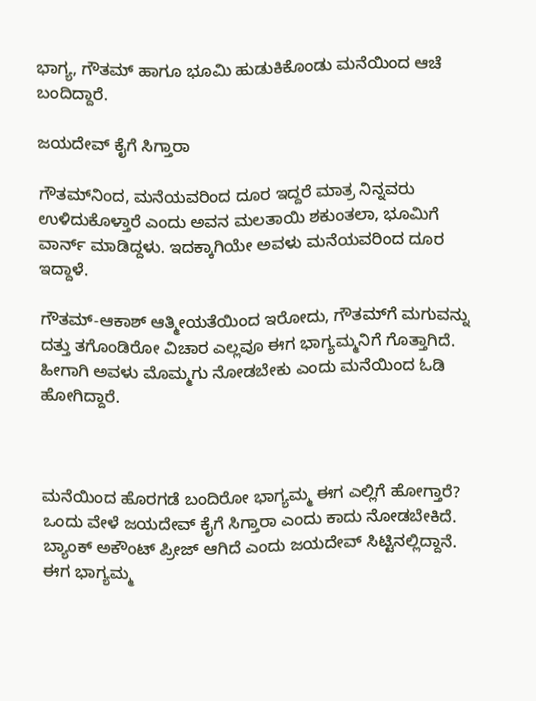ಭಾಗ್ಯ, ಗೌತಮ್‌ ಹಾಗೂ ಭೂಮಿ ಹುಡುಕಿಕೊಂಡು ಮನೆಯಿಂದ ಆಚೆ ಬಂದಿದ್ದಾರೆ.

ಜಯದೇವ್‌ ಕೈಗೆ ಸಿಗ್ತಾರಾ

ಗೌತಮ್‌ನಿಂದ, ಮನೆಯವರಿಂದ ದೂರ ಇದ್ದರೆ ಮಾತ್ರ ನಿನ್ನವರು ಉಳಿದುಕೊಳ್ತಾರೆ ಎಂದು ಅವನ ಮಲತಾಯಿ ಶಕುಂತಲಾ, ಭೂಮಿಗೆ ವಾರ್ನ್‌ ಮಾಡಿದ್ದಳು. ಇದಕ್ಕಾಗಿಯೇ ಅವಳು ಮನೆಯವರಿಂದ ದೂರ ಇದ್ದಾಳೆ.

ಗೌತಮ್‌-ಆಕಾಶ್‌ ಆತ್ಮೀಯತೆಯಿಂದ ಇರೋದು, ಗೌತಮ್‌ಗೆ ಮಗುವನ್ನು ದತ್ತು ತಗೊಂಡಿರೋ ವಿಚಾರ ಎಲ್ಲವೂ ಈಗ ಭಾಗ್ಯಮ್ಮನಿಗೆ ಗೊತ್ತಾಗಿದೆ. ಹೀಗಾಗಿ ಅವಳು ಮೊಮ್ಮಗು ನೋಡಬೇಕು ಎಂದು ಮನೆಯಿಂದ ಓಡಿ ಹೋಗಿದ್ದಾರೆ.



ಮನೆಯಿಂದ ಹೊರಗಡೆ ಬಂದಿರೋ ಭಾಗ್ಯಮ್ಮ ಈಗ ಎಲ್ಲಿಗೆ ಹೋಗ್ತಾರೆ? ಒಂದು ವೇಳೆ ಜಯದೇವ್‌ ಕೈಗೆ ಸಿಗ್ತಾರಾ ಎಂದು ಕಾದು ನೋಡಬೇಕಿದೆ. ಬ್ಯಾಂಕ್‌ ಅಕೌಂಟ್‌ ಪ್ರೀಜ್‌ ಆಗಿದೆ ಎಂದು ಜಯದೇವ್‌ ಸಿಟ್ಟಿನಲ್ಲಿದ್ದಾನೆ. ಈಗ ಭಾಗ್ಯಮ್ಮ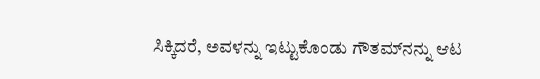ಸಿಕ್ಕಿದರೆ, ಅವಳನ್ನು ಇಟ್ಟುಕೊಂಡು ಗೌತಮ್‌ನನ್ನು ಆಟ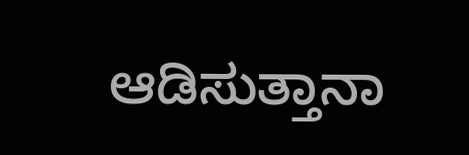ಆಡಿಸುತ್ತಾನಾ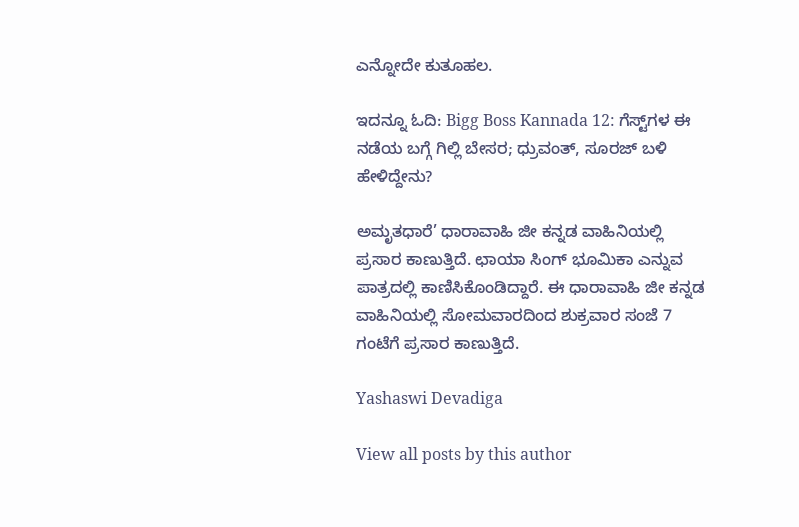ಎನ್ನೋದೇ ಕುತೂಹಲ.

ಇದನ್ನೂ ಓದಿ: Bigg Boss Kannada 12: ಗೆಸ್ಟ್‌ಗಳ ಈ ನಡೆಯ ಬಗ್ಗೆ ಗಿಲ್ಲಿ ಬೇಸರ; ಧ್ರುವಂತ್‌, ಸೂರಜ್‌ ಬಳಿ ಹೇಳಿದ್ದೇನು?

ಅಮೃತಧಾರೆ’ ಧಾರಾವಾಹಿ ಜೀ ಕನ್ನಡ ವಾಹಿನಿಯಲ್ಲಿ ಪ್ರಸಾರ ಕಾಣುತ್ತಿದೆ. ಛಾಯಾ ಸಿಂಗ್ ಭೂಮಿಕಾ ಎನ್ನುವ ಪಾತ್ರದಲ್ಲಿ ಕಾಣಿಸಿಕೊಂಡಿದ್ದಾರೆ. ಈ ಧಾರಾವಾಹಿ ಜೀ ಕನ್ನಡ ವಾಹಿನಿಯಲ್ಲಿ ಸೋಮವಾರದಿಂದ ಶುಕ್ರವಾರ ಸಂಜೆ 7 ಗಂಟೆಗೆ ಪ್ರಸಾರ ಕಾಣುತ್ತಿದೆ.

Yashaswi Devadiga

View all posts by this author